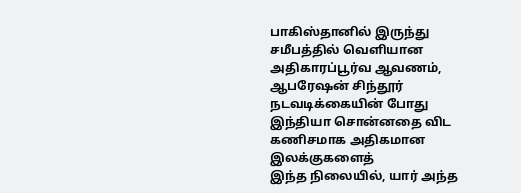பாகிஸ்தானில் இருந்து சமீபத்தில் வெளியான அதிகாரப்பூர்வ ஆவணம், ஆபரேஷன் சிந்தூர் நடவடிக்கையின் போது இந்தியா சொன்னதை விட கணிசமாக அதிகமான இலக்குகளைத்
இந்த நிலையில், யார் அந்த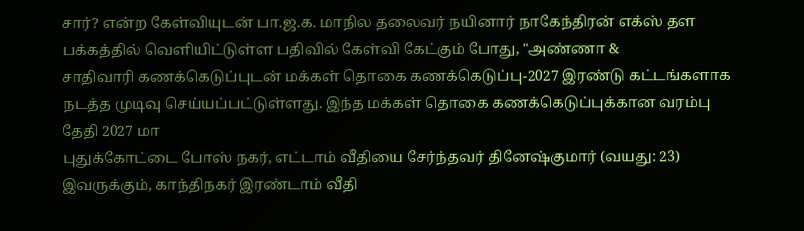சார்? என்ற கேள்வியுடன் பா.ஜ.க. மாநில தலைவர் நயினார் நாகேந்திரன் எக்ஸ் தள பக்கத்தில் வெளியிட்டுள்ள பதிவில் கேள்வி கேட்கும் போது, "அண்ணா &
சாதிவாரி கணக்கெடுப்புடன் மக்கள் தொகை கணக்கெடுப்பு-2027 இரண்டு கட்டங்களாக நடத்த முடிவு செய்யப்பட்டுள்ளது. இந்த மக்கள் தொகை கணக்கெடுப்புக்கான வரம்பு தேதி 2027 மா
புதுக்கோட்டை போஸ் நகர், எட்டாம் வீதியை சேர்ந்தவர் தினேஷ்குமார் (வயது: 23) இவருக்கும், காந்திநகர் இரண்டாம் வீதி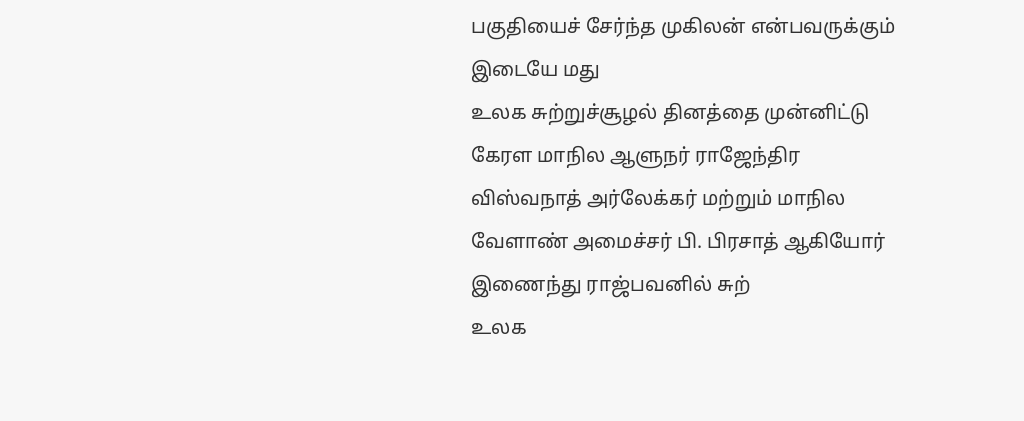பகுதியைச் சேர்ந்த முகிலன் என்பவருக்கும் இடையே மது
உலக சுற்றுச்சூழல் தினத்தை முன்னிட்டு கேரள மாநில ஆளுநர் ராஜேந்திர விஸ்வநாத் அர்லேக்கர் மற்றும் மாநில வேளாண் அமைச்சர் பி. பிரசாத் ஆகியோர் இணைந்து ராஜ்பவனில் சுற்
உலக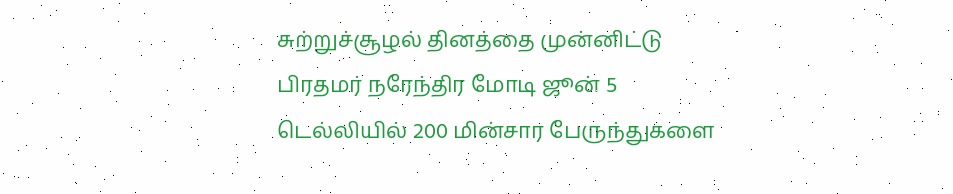சுற்றுச்சூழல் தினத்தை முன்னிட்டு பிரதமர் நரேந்திர மோடி ஜூன் 5 டெல்லியில் 200 மின்சார பேருந்துகளை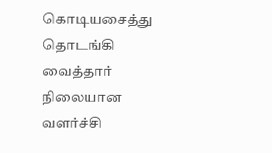கொடியசைத்து தொடங்கி வைத்தார் நிலையான வளர்ச்சி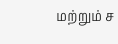மற்றும் ச